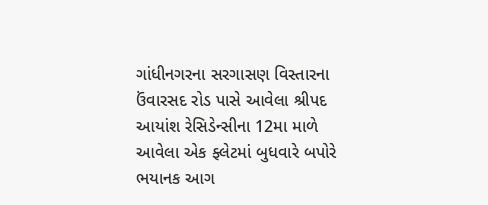ગાંધીનગરના સરગાસણ વિસ્તારના ઉંવારસદ રોડ પાસે આવેલા શ્રીપદ આયાંશ રેસિડેન્સીના 12મા માળે આવેલા એક ફ્લેટમાં બુધવારે બપોરે ભયાનક આગ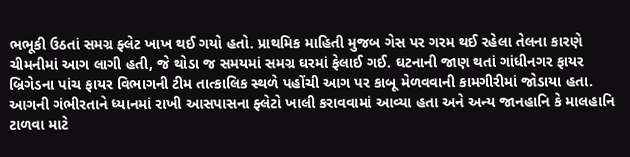ભભૂકી ઉઠતાં સમગ્ર ફ્લેટ ખાખ થઈ ગયો હતો. પ્રાથમિક માહિતી મુજબ ગેસ પર ગરમ થઈ રહેલા તેલના કારણે ચીમનીમાં આગ લાગી હતી, જે થોડા જ સમયમાં સમગ્ર ઘરમાં ફેલાઈ ગઈ. ઘટનાની જાણ થતાં ગાંધીનગર ફાયર બ્રિગેડના પાંચ ફાયર વિભાગની ટીમ તાત્કાલિક સ્થળે પહોંચી આગ પર કાબૂ મેળવવાની કામગીરીમાં જોડાયા હતા. આગની ગંભીરતાને ધ્યાનમાં રાખી આસપાસના ફ્લેટો ખાલી કરાવવામાં આવ્યા હતા અને અન્ય જાનહાનિ કે માલહાનિ ટાળવા માટે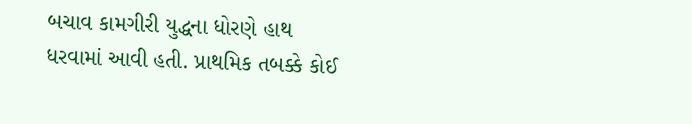બચાવ કામગીરી યુદ્ધના ધોરણે હાથ ધરવામાં આવી હતી. પ્રાથમિક તબક્કે કોઈ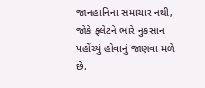જાનહાનિના સમાચાર નથી, જોકે ફ્લેટને ભારે નુકસાન પહોંચ્યું હોવાનું જાણવા મળે છે.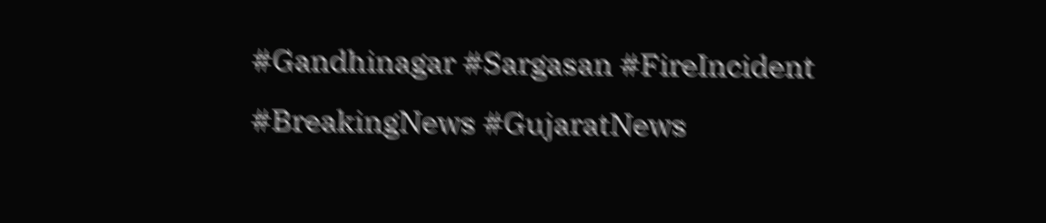#Gandhinagar #Sargasan #FireIncident #BreakingNews #GujaratNews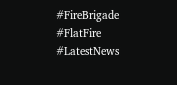#FireBrigade #FlatFire #LatestNews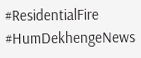#ResidentialFire #HumDekhengeNews